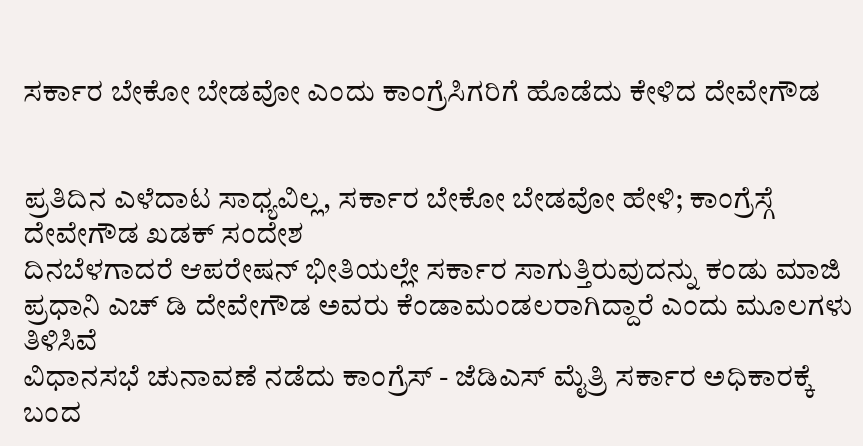ಸರ್ಕಾರ ಬೇಕೋ ಬೇಡವೋ ಎಂದು ಕಾಂಗ್ರೆಸಿಗರಿಗೆ ಹೊಡೆದು ಕೇಳಿದ ದೇವೇಗೌಡ


ಪ್ರತಿದಿನ ಎಳೆದಾಟ ಸಾಧ್ಯವಿಲ್ಲ, ಸರ್ಕಾರ ಬೇಕೋ ಬೇಡವೋ ಹೇಳಿ; ಕಾಂಗ್ರೆಸ್ಗೆ ದೇವೇಗೌಡ ಖಡಕ್ ಸಂದೇಶ
ದಿನಬೆಳಗಾದರೆ ಆಪರೇಷನ್ ಭೀತಿಯಲ್ಲೇ ಸರ್ಕಾರ ಸಾಗುತ್ತಿರುವುದನ್ನು ಕಂಡು ಮಾಜಿ ಪ್ರಧಾನಿ ಎಚ್ ಡಿ ದೇವೇಗೌಡ ಅವರು ಕೆಂಡಾಮಂಡಲರಾಗಿದ್ದಾರೆ ಎಂದು ಮೂಲಗಳು ತಿಳಿಸಿವೆ
ವಿಧಾನಸಭೆ ಚುನಾವಣೆ ನಡೆದು ಕಾಂಗ್ರೆಸ್ - ಜೆಡಿಎಸ್ ಮೈತ್ರಿ ಸರ್ಕಾರ ಅಧಿಕಾರಕ್ಕೆ ಬಂದ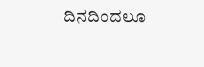ದಿನದಿಂದಲೂ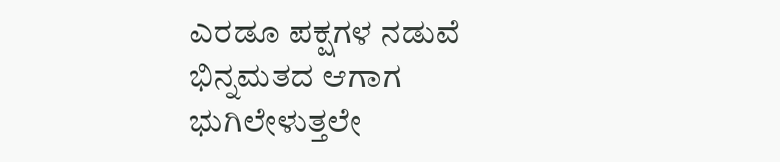ಎರಡೂ ಪಕ್ಷಗಳ ನಡುವೆ ಭಿನ್ನಮತದ ಆಗಾಗ ಭುಗಿಲೇಳುತ್ತಲೇ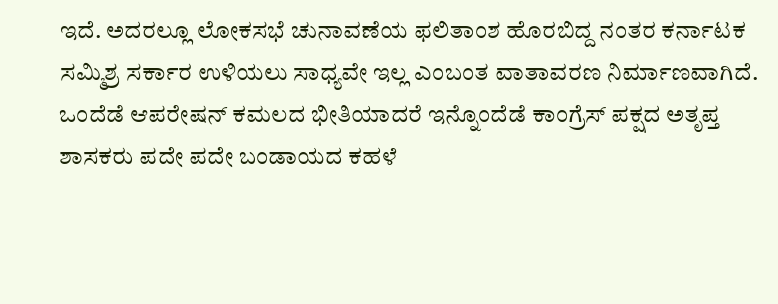ಇದೆ. ಅದರಲ್ಲೂ ಲೋಕಸಭೆ ಚುನಾವಣೆಯ ಫಲಿತಾಂಶ ಹೊರಬಿದ್ದ ನಂತರ ಕರ್ನಾಟಕ ಸಮ್ಮಿಶ್ರ ಸರ್ಕಾರ ಉಳಿಯಲು ಸಾಧ್ಯವೇ ಇಲ್ಲ ಎಂಬಂತ ವಾತಾವರಣ ನಿರ್ಮಾಣವಾಗಿದೆ. ಒಂದೆಡೆ ಆಪರೇಷನ್ ಕಮಲದ ಭೀತಿಯಾದರೆ ಇನ್ನೊಂದೆಡೆ ಕಾಂಗ್ರೆಸ್ ಪಕ್ಷದ ಅತೃಪ್ತ ಶಾಸಕರು ಪದೇ ಪದೇ ಬಂಡಾಯದ ಕಹಳೆ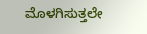ಮೊಳಗಿಸುತ್ತಲೇ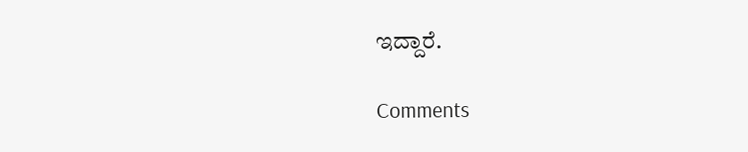ಇದ್ದಾರೆ.

Comments